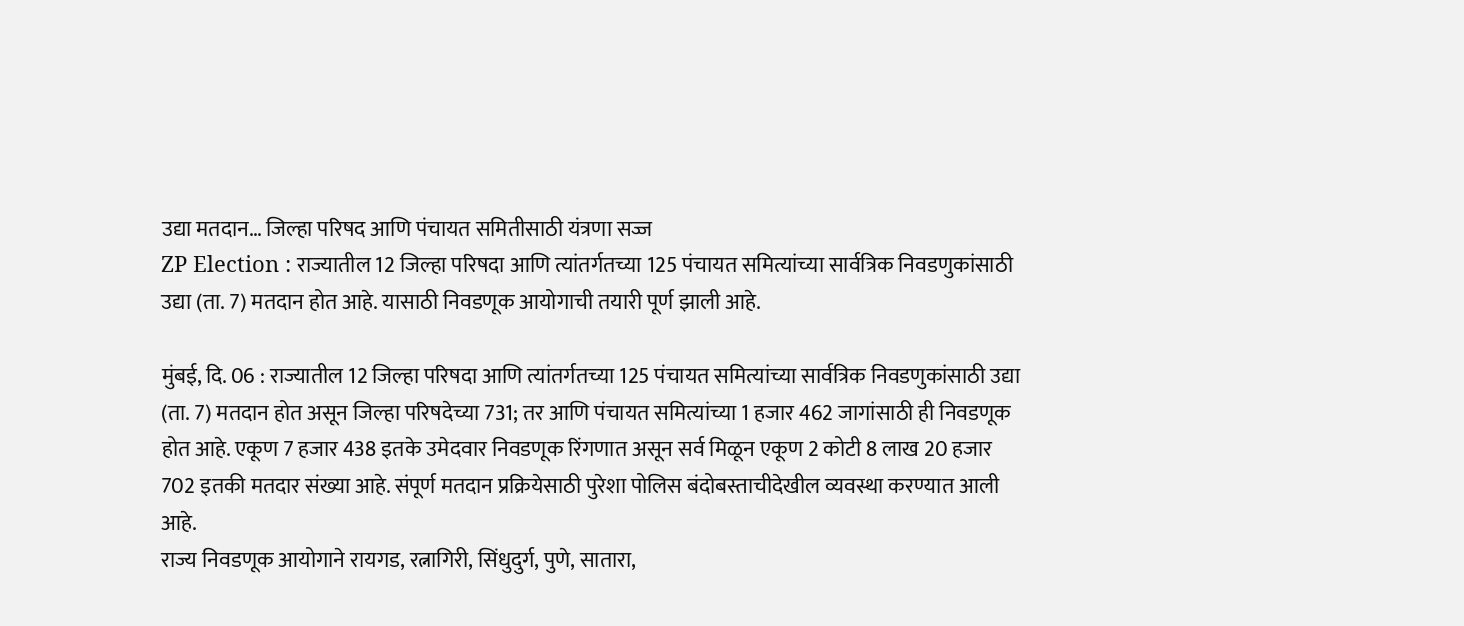उद्या मतदान… जिल्हा परिषद आणि पंचायत समितीसाठी यंत्रणा सज्ज
ZP Election : राज्यातील 12 जिल्हा परिषदा आणि त्यांतर्गतच्या 125 पंचायत समित्यांच्या सार्वत्रिक निवडणुकांसाठी उद्या (ता. 7) मतदान होत आहे. यासाठी निवडणूक आयोगाची तयारी पूर्ण झाली आहे.

मुंबई, दि. 06 : राज्यातील 12 जिल्हा परिषदा आणि त्यांतर्गतच्या 125 पंचायत समित्यांच्या सार्वत्रिक निवडणुकांसाठी उद्या (ता. 7) मतदान होत असून जिल्हा परिषदेच्या 731; तर आणि पंचायत समित्यांच्या 1 हजार 462 जागांसाठी ही निवडणूक होत आहे. एकूण 7 हजार 438 इतके उमेदवार निवडणूक रिंगणात असून सर्व मिळून एकूण 2 कोटी 8 लाख 20 हजार 702 इतकी मतदार संख्या आहे. संपूर्ण मतदान प्रक्रियेसाठी पुरेशा पोलिस बंदोबस्ताचीदेखील व्यवस्था करण्यात आली आहे.
राज्य निवडणूक आयोगाने रायगड, रत्नागिरी, सिंधुदुर्ग, पुणे, सातारा,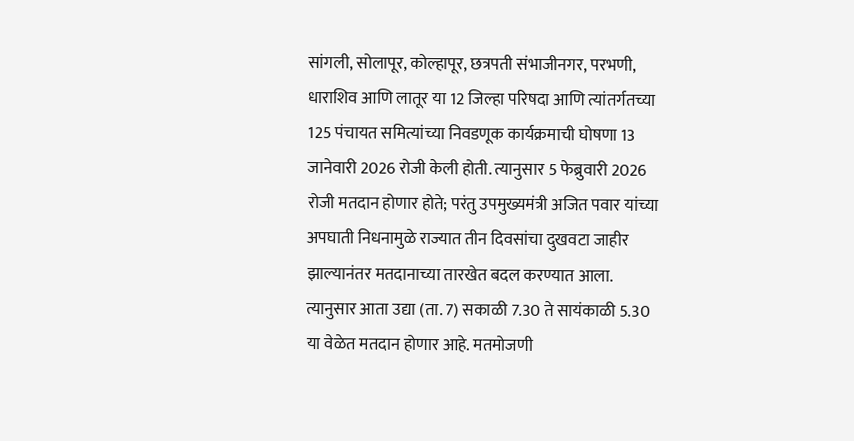सांगली, सोलापूर, कोल्हापूर, छत्रपती संभाजीनगर, परभणी, धाराशिव आणि लातूर या 12 जिल्हा परिषदा आणि त्यांतर्गतच्या 125 पंचायत समित्यांच्या निवडणूक कार्यक्रमाची घोषणा 13 जानेवारी 2026 रोजी केली होती. त्यानुसार 5 फेब्रुवारी 2026 रोजी मतदान होणार होते; परंतु उपमुख्यमंत्री अजित पवार यांच्या अपघाती निधनामुळे राज्यात तीन दिवसांचा दुखवटा जाहीर झाल्यानंतर मतदानाच्या तारखेत बदल करण्यात आला. त्यानुसार आता उद्या (ता. 7) सकाळी 7.30 ते सायंकाळी 5.30 या वेळेत मतदान होणार आहे. मतमोजणी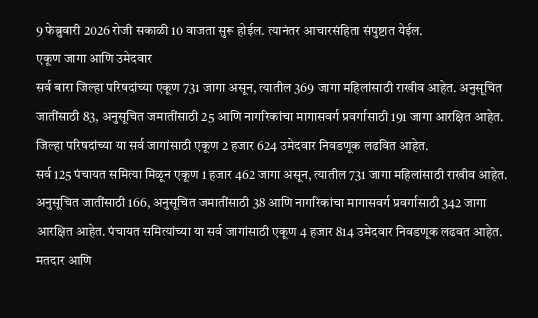9 फेब्रुवारी 2026 रोजी सकाळी 10 वाजता सुरू होईल. त्यानंतर आचारसंहिता संपुष्टात येईल.
एकूण जागा आणि उमेदवार
सर्व बारा जिल्हा परिषदांच्या एकूण 731 जागा असून, त्यातील 369 जागा महिलांसाठी राखीव आहेत. अनुसूचित जातींसाठी 83, अनुसूचित जमातींसाठी 25 आणि नागरिकांचा मागासवर्ग प्रवर्गासाठी 191 जागा आरक्षित आहेत. जिल्हा परिषदांच्या या सर्व जागांसाठी एकूण 2 हजार 624 उमेदवार निवडणूक लढवित आहेत.
सर्व 125 पंचायत समित्या मिळून एकूण 1 हजार 462 जागा असून, त्यातील 731 जागा महिलांसाठी राखीव आहेत. अनुसूचित जातींसाठी 166, अनुसूचित जमातींसाठी 38 आणि नागरिकांचा मागासवर्ग प्रवर्गासाठी 342 जागा आरक्षित आहेत. पंचायत समित्यांच्या या सर्व जागांसाठी एकूण 4 हजार 814 उमेदवार निवडणूक लढवत आहेत.
मतदार आणि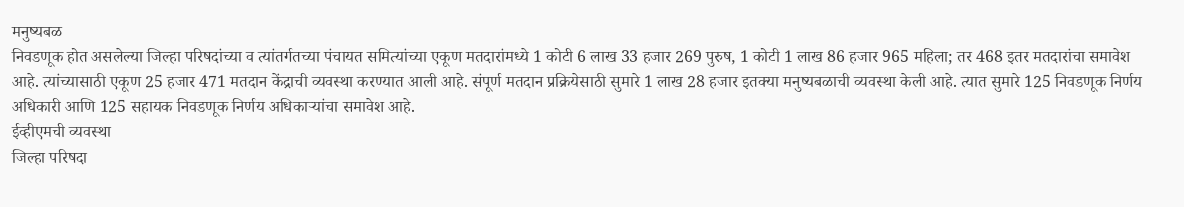मनुष्यबळ
निवडणूक होत असलेल्या जिल्हा परिषदांच्या व त्यांतर्गतच्या पंचायत समित्यांच्या एकूण मतदारांमध्ये 1 कोटी 6 लाख 33 हजार 269 पुरुष, 1 कोटी 1 लाख 86 हजार 965 महिला; तर 468 इतर मतदारांचा समावेश आहे. त्यांच्यासाठी एकूण 25 हजार 471 मतदान केंद्राची व्यवस्था करण्यात आली आहे. संपूर्ण मतदान प्रक्रियेसाठी सुमारे 1 लाख 28 हजार इतक्या मनुष्यबळाची व्यवस्था केली आहे. त्यात सुमारे 125 निवडणूक निर्णय अधिकारी आणि 125 सहायक निवडणूक निर्णय अधिकाऱ्यांचा समावेश आहे.
ईव्हीएमची व्यवस्था
जिल्हा परिषदा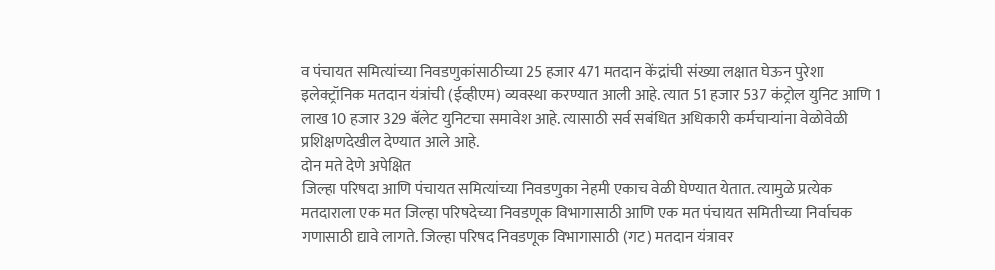व पंचायत समित्यांच्या निवडणुकांसाठीच्या 25 हजार 471 मतदान केंद्रांची संख्या लक्षात घेऊन पुरेशा इलेक्ट्रॉनिक मतदान यंत्रांची (ईव्हीएम) व्यवस्था करण्यात आली आहे. त्यात 51 हजार 537 कंट्रोल युनिट आणि 1 लाख 10 हजार 329 बॅलेट युनिटचा समावेश आहे. त्यासाठी सर्व सबंधित अधिकारी कर्मचाऱ्यांना वेळोवेळी प्रशिक्षणदेखील देण्यात आले आहे.
दोन मते देणे अपेक्षित
जिल्हा परिषदा आणि पंचायत समित्यांच्या निवडणुका नेहमी एकाच वेळी घेण्यात येतात. त्यामुळे प्रत्येक मतदाराला एक मत जिल्हा परिषदेच्या निवडणूक विभागासाठी आणि एक मत पंचायत समितीच्या निर्वाचक गणासाठी द्यावे लागते. जिल्हा परिषद निवडणूक विभागासाठी (गट) मतदान यंत्रावर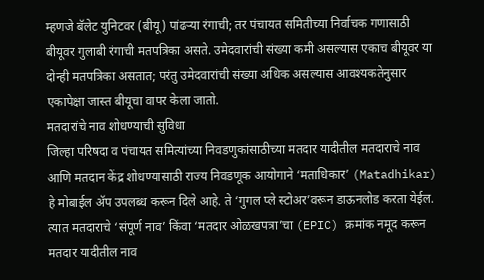म्हणजे बॅलेट युनिटवर (बीयू) पांढऱ्या रंगाची; तर पंचायत समितीच्या निर्वाचक गणासाठी बीयूवर गुलाबी रंगाची मतपत्रिका असते. उमेदवारांची संख्या कमी असल्यास एकाच बीयूवर या दोन्ही मतपत्रिका असतात; परंतु उमेदवारांची संख्या अधिक असल्यास आवश्यकतेनुसार एकापेक्षा जास्त बीयूचा वापर केला जातो.
मतदारांचे नाव शोधण्याची सुविधा
जिल्हा परिषदा व पंचायत समित्यांच्या निवडणुकांसाठीच्या मतदार यादीतील मतदाराचे नाव आणि मतदान केंद्र शोधण्यासाठी राज्य निवडणूक आयोगाने ‘मताधिकार’ (Matadhikar) हे मोबाईल ॲप उपलब्ध करून दिले आहे. ते ‘गुगल प्ले स्टोअर’वरून डाऊनलोड करता येईल. त्यात मतदाराचे ‘संपूर्ण नाव’ किंवा ‘मतदार ओळखपत्रा’चा (EPIC) क्रमांक नमूद करून मतदार यादीतील नाव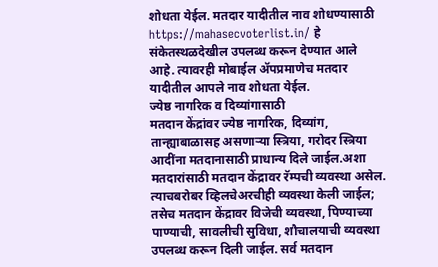शोधता येईल. मतदार यादीतील नाव शोधण्यासाठी https://mahasecvoterlist.in/ हे संकेतस्थळदेखील उपलब्ध करून देण्यात आले आहे. त्यावरही मोबाईल ॲपप्रमाणेच मतदार यादीतील आपले नाव शोधता येईल.
ज्येष्ठ नागरिक व दिव्यांगासाठी
मतदान केंद्रांवर ज्येष्ठ नागरिक, दिव्यांग, तान्ह्याबाळासह असणाऱ्या स्त्रिया, गरोदर स्त्रिया आदींना मतदानासाठी प्राधान्य दिले जाईल.अशा मतदारांसाठी मतदान केंद्रावर रॅम्पची व्यवस्था असेल. त्याचबरोबर व्हिलचेअरचीही व्यवस्था केली जाईल; तसेच मतदान केंद्रावर विजेची व्यवस्था, पिण्याच्या पाण्याची, सावलीची सुविधा, शौचालयाची व्यवस्था उपलब्ध करून दिली जाईल. सर्व मतदान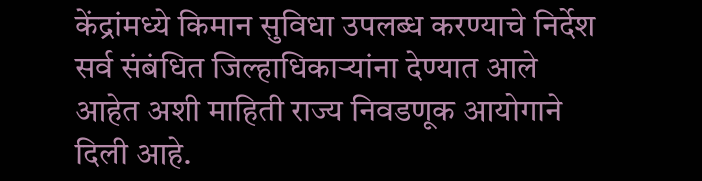केंद्रांमध्ये किमान सुविधा उपलब्ध करण्याचे निर्देश सर्व संबंधित जिल्हाधिकाऱ्यांना देण्यात आले आहेत अशी माहिती राज्य निवडणूक आयोगाने दिली आहे.